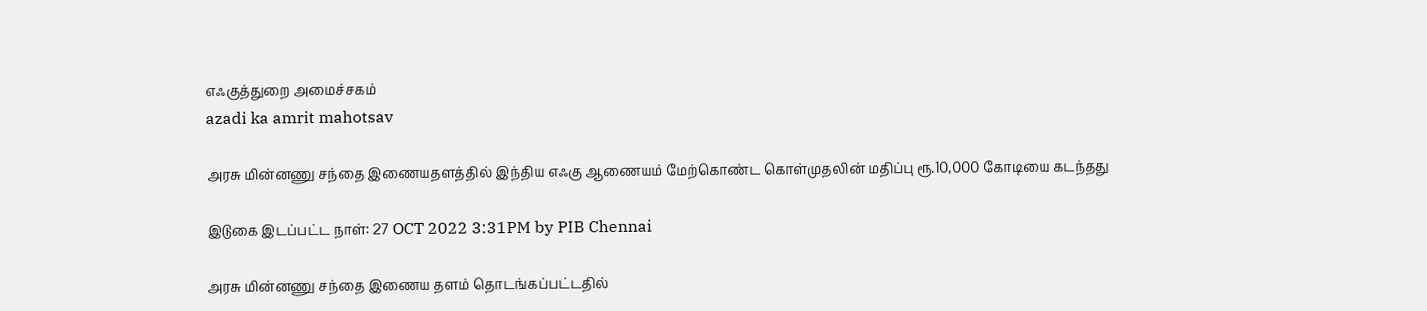எஃகுத்துறை அமைச்சகம்
azadi ka amrit mahotsav

அரசு மின்னணு சந்தை இணையதளத்தில் இந்திய எஃகு ஆணையம் மேற்கொண்ட கொள்முதலின் மதிப்பு ரூ.10,000 கோடியை கடந்தது

இடுகை இடப்பட்ட நாள்: 27 OCT 2022 3:31PM by PIB Chennai

அரசு மின்னணு சந்தை இணைய தளம் தொடங்கப்பட்டதில்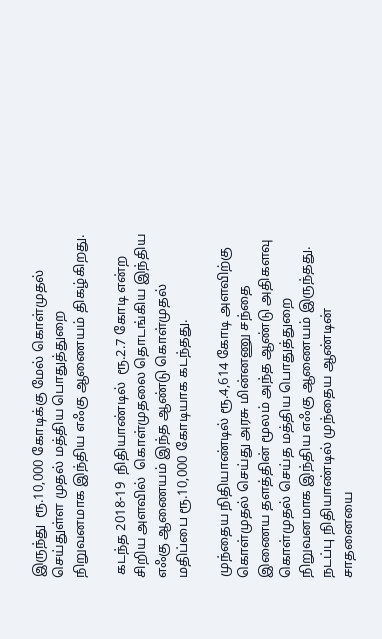இருந்து  ரூ.10,000 கோடிக்கு மேல் கொள்முதல் செய்துள்ள முதல் மத்திய பொதுத்துறை நிறுவனமாக இந்திய எஃகு ஆணையம் திகழ்கிறது.

 கடந்த 2018-19  நிதியாண்டில்  ரூ.2.7 கோடி என்ற சிறிய அளவில்  கொள்முதலை தொடங்கிய இந்திய எஃகு ஆணையம் இந்த ஆண்டு கொள்முதல் மதிப்பை ரூ.10,000 கோடியாக கடந்தது.

முந்தைய நிதியாண்டில் ரூ.4,614 கோடி அளவிற்கு கொள்முதல் செய்து அரசு மின்னணு சந்தை இணைய தளத்தின் மூலம் அந்த ஆண்டு அதிகளவு கொள்முதல் செய்த மத்திய பொதுத்துறை நிறுவனமாக இந்திய எஃகு ஆணையம் இருந்தது.  நடப்பு நிதியாண்டில் முந்தைய ஆண்டின் சாதனையை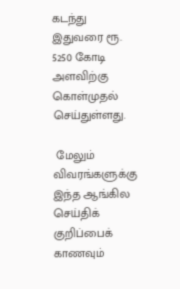கடந்து இதுவரை ரூ. 5250 கோடி அளவிற்கு கொள்முதல் செய்துள்ளது.

 மேலும் விவரங்களுக்கு இந்த ஆங்கில செய்திக் குறிப்பைக் காணவும்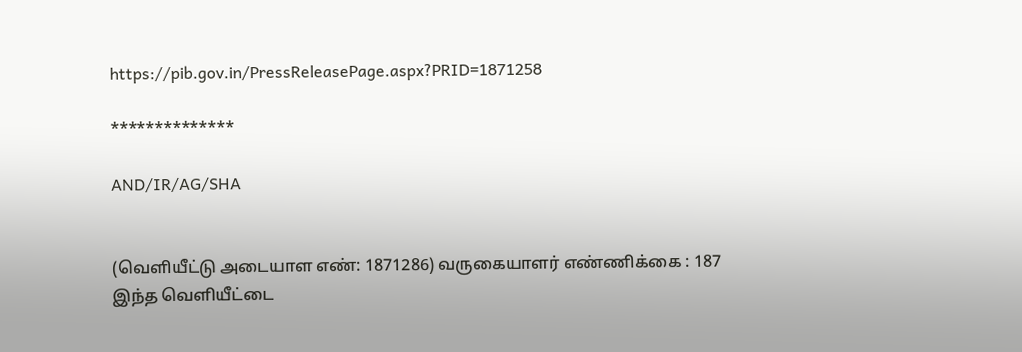https://pib.gov.in/PressReleasePage.aspx?PRID=1871258

**************

AND/IR/AG/SHA


(வெளியீட்டு அடையாள எண்: 1871286) வருகையாளர் எண்ணிக்கை : 187
இந்த வெளியீட்டை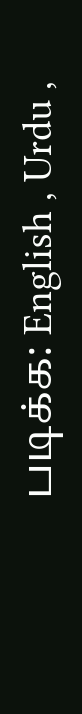படிக்க: English , Urdu ,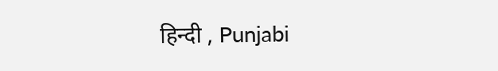हिन्दी , Punjabi